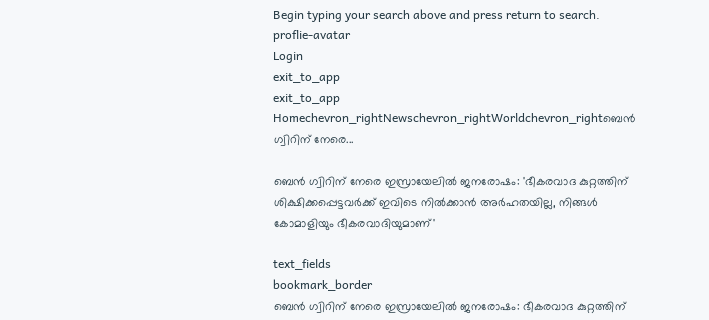Begin typing your search above and press return to search.
proflie-avatar
Login
exit_to_app
exit_to_app
Homechevron_rightNewschevron_rightWorldchevron_rightബെൻ ഗ്വിറിന് നേരെ...

ബെൻ ഗ്വിറിന് നേരെ ഇസ്രായേലിൽ ജനരോഷം: 'ഭീകരവാദ കുറ്റത്തിന് ശിക്ഷിക്കപ്പെട്ടവർക്ക് ഇവിടെ നിൽക്കാൻ അർഹതയില്ല, നിങ്ങൾ കോമാളിയും ഭീകരവാദിയുമാണ്'

text_fields
bookmark_border
ബെൻ ഗ്വിറിന് നേരെ ഇസ്രായേലിൽ ജനരോഷം: ഭീകരവാദ കുറ്റത്തിന്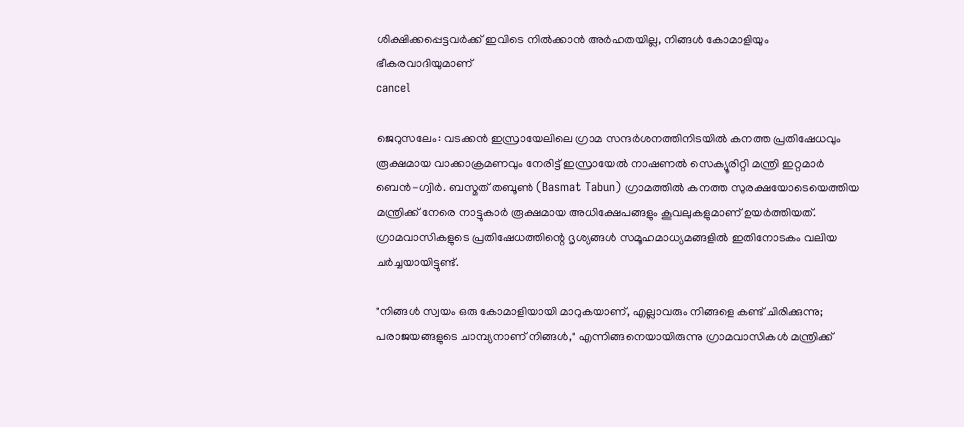ശിക്ഷിക്കപ്പെട്ടവർക്ക് ഇവിടെ നിൽക്കാൻ അർഹതയില്ല, നിങ്ങൾ കോമാളിയും ഭീകരവാദിയുമാണ്
cancel

ജെറുസലേം: വടക്കൻ ഇസ്രായേലിലെ ഗ്രാമ സന്ദർശനത്തിനിടയിൽ കനത്ത പ്രതിഷേധവും രൂക്ഷമായ വാക്കാക്രമണവും നേരിട്ട് ഇസ്രായേൽ നാഷണൽ സെക്യൂരിറ്റി മന്ത്രി ഇറ്റമാർ ബെൻ-ഗ്വിർ. ബസ്മത് തബൂൺ (Basmat Tabun) ഗ്രാമത്തിൽ കനത്ത സുരക്ഷയോടെയെത്തിയ മന്ത്രിക്ക് നേരെ നാട്ടുകാർ രൂക്ഷമായ അധിക്ഷേപങ്ങളും കൂവലുകളുമാണ് ഉയർത്തിയത്. ഗ്രാമവാസികളുടെ പ്രതിഷേധത്തിന്റെ ദൃശ്യങ്ങൾ സമൂഹമാധ്യമങ്ങളിൽ ഇതിനോടകം വലിയ ചർച്ചയായിട്ടുണ്ട്.

"നിങ്ങൾ സ്വയം ഒരു കോമാളിയായി മാറുകയാണ്, എല്ലാവരും നിങ്ങളെ കണ്ട് ചിരിക്കുന്നു; പരാജയങ്ങളുടെ ചാമ്പ്യനാണ് നിങ്ങൾ," എന്നിങ്ങനെയായിരുന്നു ഗ്രാമവാസികൾ മന്ത്രിക്ക്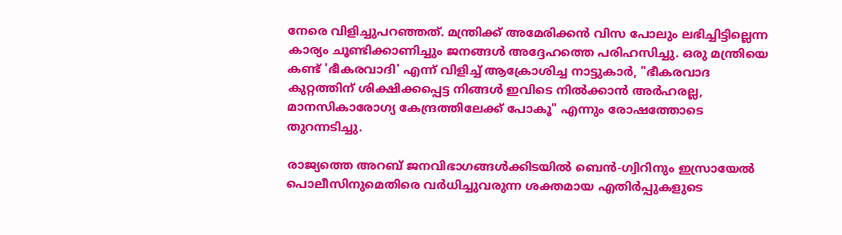നേരെ വിളിച്ചുപറഞ്ഞത്. മന്ത്രിക്ക് അമേരിക്കൻ വിസ പോലും ലഭിച്ചിട്ടില്ലെന്ന കാര്യം ചൂണ്ടിക്കാണിച്ചും ജനങ്ങൾ അദ്ദേഹത്തെ പരിഹസിച്ചു. ഒരു മന്ത്രിയെ കണ്ട് 'ഭീകരവാദി' എന്ന് വിളിച്ച് ആക്രോശിച്ച നാട്ടുകാർ, "ഭീകരവാദ കുറ്റത്തിന് ശിക്ഷിക്കപ്പെട്ട നിങ്ങൾ ഇവിടെ നിൽക്കാൻ അർഹരല്ല, മാനസികാരോഗ്യ കേന്ദ്രത്തിലേക്ക് പോകൂ" എന്നും രോഷത്തോടെ തുറന്നടിച്ചു.

രാജ്യത്തെ അറബ് ജനവിഭാഗങ്ങൾക്കിടയിൽ ബെൻ-ഗ്വിറിനും ഇസ്രായേൽ പൊലീസിനുമെതിരെ വർധിച്ചുവരുന്ന ശക്തമായ എതിർപ്പുകളുടെ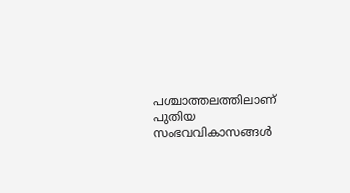പശ്ചാത്തലത്തിലാണ് പുതിയ സംഭവവികാസങ്ങൾ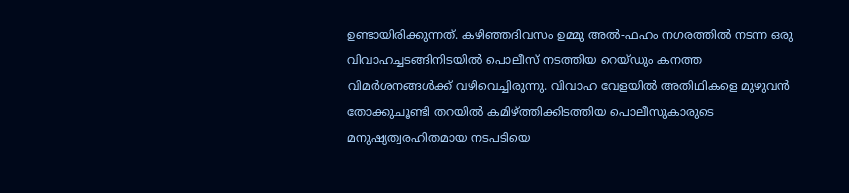ഉണ്ടായിരിക്കുന്നത്. കഴിഞ്ഞദിവസം ഉമ്മു അൽ-ഫഹം നഗരത്തിൽ നടന്ന ഒരു വിവാഹച്ചടങ്ങിനിടയിൽ പൊലീസ് നടത്തിയ റെയ്ഡും കനത്ത വിമർശനങ്ങൾക്ക് വഴിവെച്ചിരുന്നു. വിവാഹ വേളയിൽ അതിഥികളെ മുഴുവൻ തോക്കുചൂണ്ടി തറയിൽ കമിഴ്ത്തിക്കിടത്തിയ പൊലീസുകാരുടെ മനുഷ്യത്വരഹിതമായ നടപടിയെ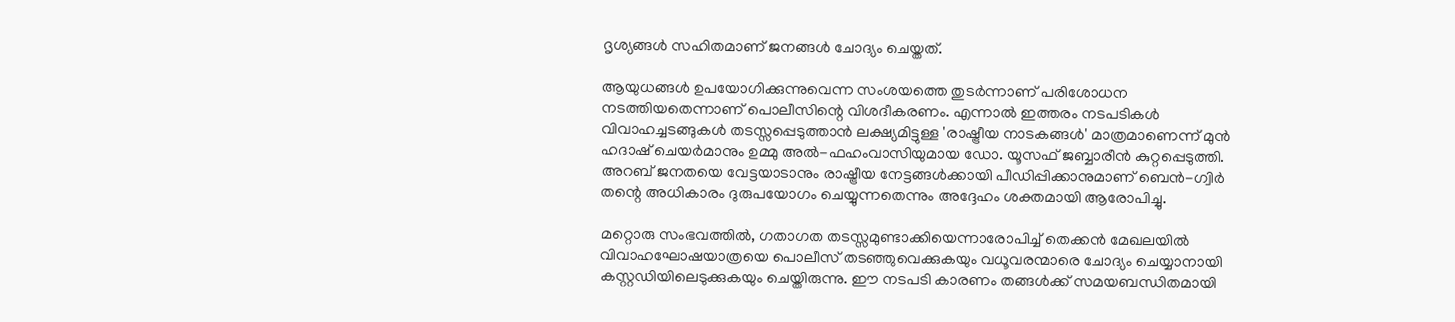ദൃശ്യങ്ങൾ സഹിതമാണ് ജനങ്ങൾ ചോദ്യം ചെയ്തത്.

ആയുധങ്ങൾ ഉപയോഗിക്കുന്നുവെന്ന സംശയത്തെ തുടർന്നാണ് പരിശോധന നടത്തിയതെന്നാണ് പൊലീസിന്റെ വിശദീകരണം. എന്നാൽ ഇത്തരം നടപടികൾ വിവാഹച്ചടങ്ങുകൾ തടസ്സപ്പെടുത്താൻ ലക്ഷ്യമിട്ടുള്ള 'രാഷ്ട്രീയ നാടകങ്ങൾ' മാത്രമാണെന്ന് മുൻ ഹദാഷ് ചെയർമാനും ഉമ്മു അൽ-ഫഹംവാസിയുമായ ഡോ. യൂസഫ് ജബ്ബാരീൻ കുറ്റപ്പെടുത്തി. അറബ് ജനതയെ വേട്ടയാടാനും രാഷ്ട്രീയ നേട്ടങ്ങൾക്കായി പീഡിപ്പിക്കാനുമാണ് ബെൻ-ഗ്വിർ തന്റെ അധികാരം ദുരുപയോഗം ചെയ്യുന്നതെന്നും അദ്ദേഹം ശക്തമായി ആരോപിച്ചു.

മറ്റൊരു സംഭവത്തിൽ, ഗതാഗത തടസ്സമുണ്ടാക്കിയെന്നാരോപിച്ച് തെക്കൻ മേഖലയിൽ വിവാഹഘോഷയാത്രയെ പൊലീസ് തടഞ്ഞുവെക്കുകയും വധൂവരന്മാരെ ചോദ്യം ചെയ്യാനായി കസ്റ്റഡിയിലെടുക്കുകയും ചെയ്തിരുന്നു. ഈ നടപടി കാരണം തങ്ങൾക്ക് സമയബന്ധിതമായി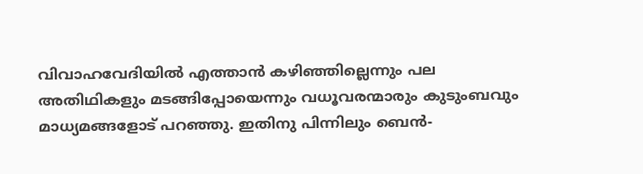വിവാഹവേദിയിൽ എത്താൻ കഴിഞ്ഞില്ലെന്നും പല അതിഥികളും മടങ്ങിപ്പോയെന്നും വധൂവരന്മാരും കുടുംബവും മാധ്യമങ്ങളോട് പറഞ്ഞു. ഇതിനു പിന്നിലും ബെൻ-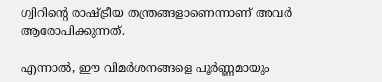ഗ്വിറിന്റെ രാഷ്ട്രീയ തന്ത്രങ്ങളാണെന്നാണ് അവർ ആരോപിക്കുന്നത്.

എന്നാൽ, ഈ വിമർശനങ്ങളെ പൂർണ്ണമായും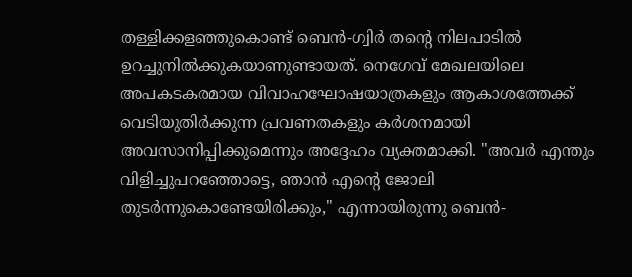തള്ളിക്കളഞ്ഞുകൊണ്ട് ബെൻ-ഗ്വിർ തന്റെ നിലപാടിൽ ഉറച്ചുനിൽക്കുകയാണുണ്ടായത്. നെഗേവ് മേഖലയിലെ അപകടകരമായ വിവാഹഘോഷയാത്രകളും ആകാശത്തേക്ക് വെടിയുതിർക്കുന്ന പ്രവണതകളും കർശനമായി അവസാനിപ്പിക്കുമെന്നും അദ്ദേഹം വ്യക്തമാക്കി. "അവർ എന്തും വിളിച്ചുപറഞ്ഞോട്ടെ, ഞാൻ എന്റെ ജോലി തുടർന്നുകൊണ്ടേയിരിക്കും," എന്നായിരുന്നു ബെൻ-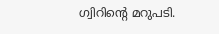ഗ്വിറിന്റെ മറുപടി.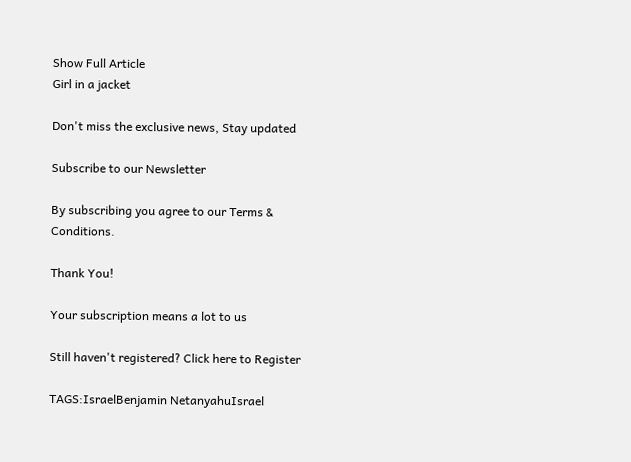Show Full Article
Girl in a jacket

Don't miss the exclusive news, Stay updated

Subscribe to our Newsletter

By subscribing you agree to our Terms & Conditions.

Thank You!

Your subscription means a lot to us

Still haven't registered? Click here to Register

TAGS:IsraelBenjamin NetanyahuIsrael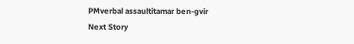PMverbal assaultitamar ben-gvir
Next Story